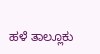ಹಳೆ ತಾಲ್ಲೂಕು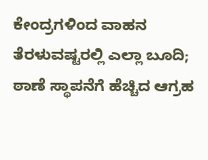ಕೇಂದ್ರಗಳಿಂದ ವಾಹನ ತೆರಳುವಷ್ಟರಲ್ಲಿ ಎಲ್ಲಾ ಬೂದಿ; ಠಾಣೆ ಸ್ಥಾಪನೆಗೆ ಹೆಚ್ಚಿದ ಆಗ್ರಹ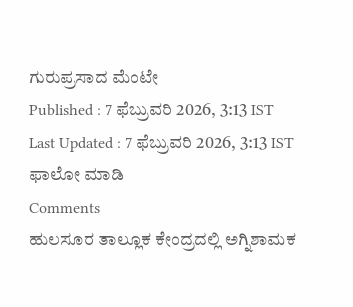ಗುರುಪ್ರಸಾದ ಮೆಂಟೇ
Published : 7 ಫೆಬ್ರುವರಿ 2026, 3:13 IST
Last Updated : 7 ಫೆಬ್ರುವರಿ 2026, 3:13 IST
ಫಾಲೋ ಮಾಡಿ
Comments
ಹುಲಸೂರ ತಾಲ್ಲೂಕ ಕೇಂದ್ರದಲ್ಲಿ ಅಗ್ನಿಶಾಮಕ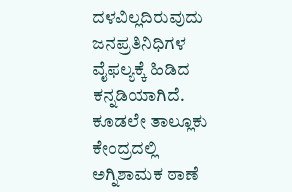ದಳವಿಲ್ಲದಿರುವುದು ಜನಪ್ರತಿನಿಧಿಗಳ ವೈಫಲ್ಯಕ್ಕೆ ಹಿಡಿದ ಕನ್ನಡಿಯಾಗಿದೆ. ಕೂಡಲೇ ತಾಲ್ಲೂಕು ಕೇಂದ್ರದಲ್ಲಿ ಅಗ್ನಿಶಾಮಕ ಠಾಣೆ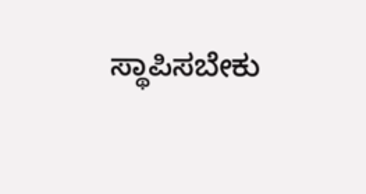ಸ್ಥಾಪಿಸಬೇಕು